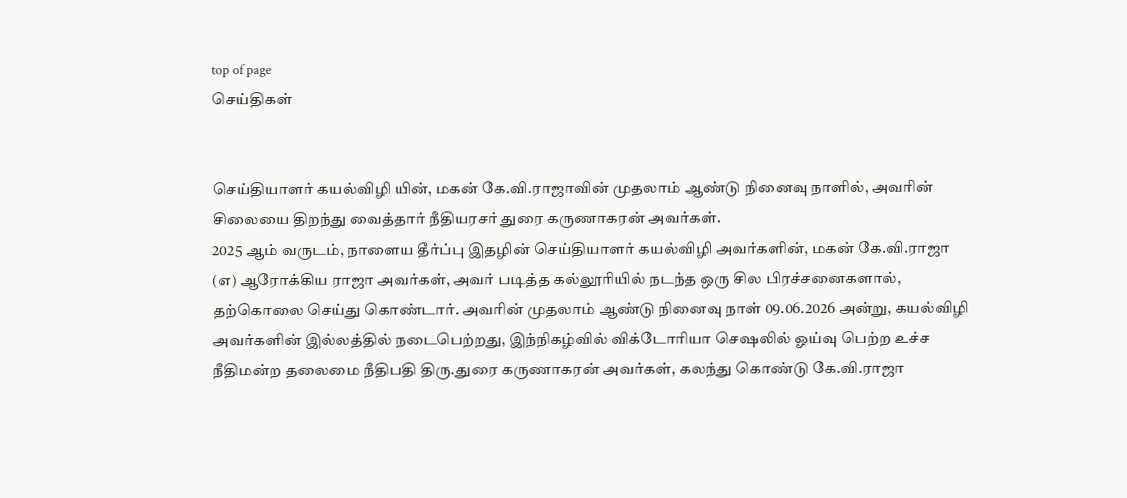top of page
செய்திகள்


செய்தியாளர் கயல்விழி யின், மகன் கே.வி.ராஜாவின் முதலாம் ஆண்டு நினைவு நாளில், அவரின் சிலையை திறந்து வைத்தார் நீதியரசர் துரை கருணாகரன் அவர்கள்.
2025 ஆம் வருடம், நாளைய தீர்ப்பு இதழின் செய்தியாளர் கயல்விழி அவர்களின், மகன் கே.வி.ராஜா (எ) ஆரோக்கிய ராஜா அவர்கள், அவர் படித்த கல்லூரியில் நடந்த ஒரு சில பிரச்சனைகளால், தற்கொலை செய்து கொண்டார். அவரின் முதலாம் ஆண்டு நினைவு நாள் 09.06.2026 அன்று, கயல்விழி அவர்களின் இல்லத்தில் நடைபெற்றது, இந்நிகழ்வில் விக்டோரியா செஷலில் ஓய்வு பெற்ற உச்ச நீதிமன்ற தலைமை நீதிபதி திரு.துரை கருணாகரன் அவர்கள், கலந்து கொண்டு கே.வி.ராஜா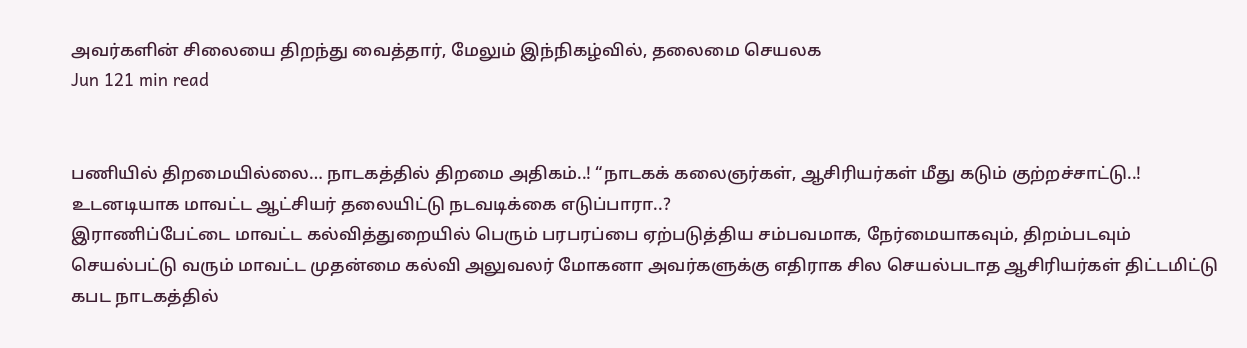அவர்களின் சிலையை திறந்து வைத்தார், மேலும் இந்நிகழ்வில், தலைமை செயலக
Jun 121 min read


பணியில் திறமையில்லை… நாடகத்தில் திறமை அதிகம்..! “நாடகக் கலைஞர்கள், ஆசிரியர்கள் மீது கடும் குற்றச்சாட்டு..! உடனடியாக மாவட்ட ஆட்சியர் தலையிட்டு நடவடிக்கை எடுப்பாரா..?
இராணிப்பேட்டை மாவட்ட கல்வித்துறையில் பெரும் பரபரப்பை ஏற்படுத்திய சம்பவமாக, நேர்மையாகவும், திறம்படவும் செயல்பட்டு வரும் மாவட்ட முதன்மை கல்வி அலுவலர் மோகனா அவர்களுக்கு எதிராக சில செயல்படாத ஆசிரியர்கள் திட்டமிட்டு கபட நாடகத்தில்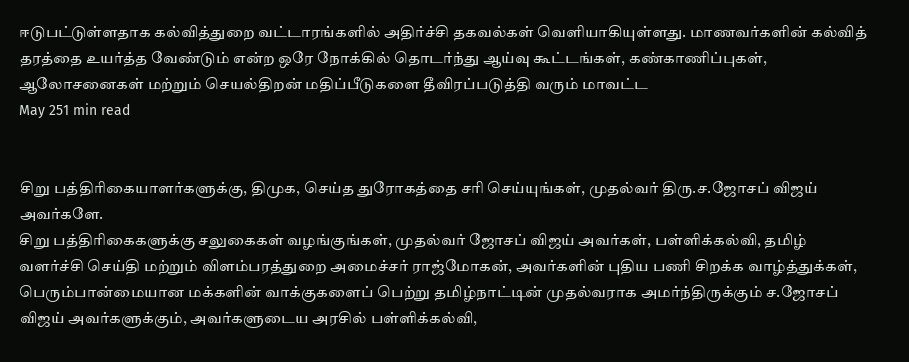ஈடுபட்டுள்ளதாக கல்வித்துறை வட்டாரங்களில் அதிர்ச்சி தகவல்கள் வெளியாகியுள்ளது. மாணவர்களின் கல்வித் தரத்தை உயர்த்த வேண்டும் என்ற ஒரே நோக்கில் தொடர்ந்து ஆய்வு கூட்டங்கள், கண்காணிப்புகள், ஆலோசனைகள் மற்றும் செயல்திறன் மதிப்பீடுகளை தீவிரப்படுத்தி வரும் மாவட்ட
May 251 min read


சிறு பத்திரிகையாளர்களுக்கு, திமுக, செய்த துரோகத்தை சரி செய்யுங்கள், முதல்வர் திரு.ச.ஜோசப் விஜய் அவர்களே.
சிறு பத்திரிகைகளுக்கு சலுகைகள் வழங்குங்கள், முதல்வர் ஜோசப் விஜய் அவர்கள், பள்ளிக்கல்வி, தமிழ் வளர்ச்சி செய்தி மற்றும் விளம்பரத்துறை அமைச்சர் ராஜ்மோகன், அவர்களின் புதிய பணி சிறக்க வாழ்த்துக்கள், பெரும்பான்மையான மக்களின் வாக்குகளைப் பெற்று தமிழ்நாட்டின் முதல்வராக அமர்ந்திருக்கும் ச.ஜோசப் விஜய் அவர்களுக்கும், அவர்களுடைய அரசில் பள்ளிக்கல்வி,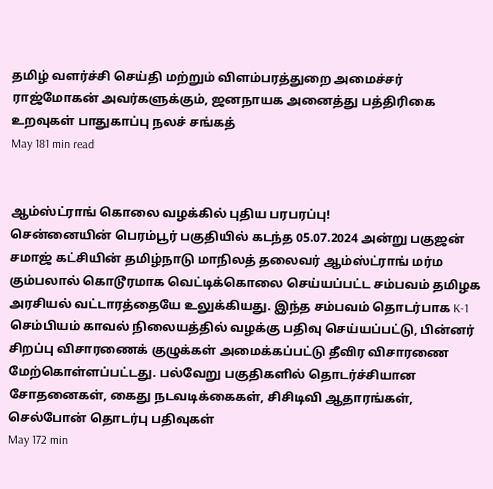தமிழ் வளர்ச்சி செய்தி மற்றும் விளம்பரத்துறை அமைச்சர் ராஜ்மோகன் அவர்களுக்கும், ஜனநாயக அனைத்து பத்திரிகை உறவுகள் பாதுகாப்பு நலச் சங்கத்
May 181 min read


ஆம்ஸ்ட்ராங் கொலை வழக்கில் புதிய பரபரப்பு!
சென்னையின் பெரம்பூர் பகுதியில் கடந்த 05.07.2024 அன்று பகுஜன் சமாஜ் கட்சியின் தமிழ்நாடு மாநிலத் தலைவர் ஆம்ஸ்ட்ராங் மர்ம கும்பலால் கொடூரமாக வெட்டிக்கொலை செய்யப்பட்ட சம்பவம் தமிழக அரசியல் வட்டாரத்தையே உலுக்கியது. இந்த சம்பவம் தொடர்பாக K-1 செம்பியம் காவல் நிலையத்தில் வழக்கு பதிவு செய்யப்பட்டு, பின்னர் சிறப்பு விசாரணைக் குழுக்கள் அமைக்கப்பட்டு தீவிர விசாரணை மேற்கொள்ளப்பட்டது. பல்வேறு பகுதிகளில் தொடர்ச்சியான சோதனைகள், கைது நடவடிக்கைகள், சிசிடிவி ஆதாரங்கள், செல்போன் தொடர்பு பதிவுகள்
May 172 min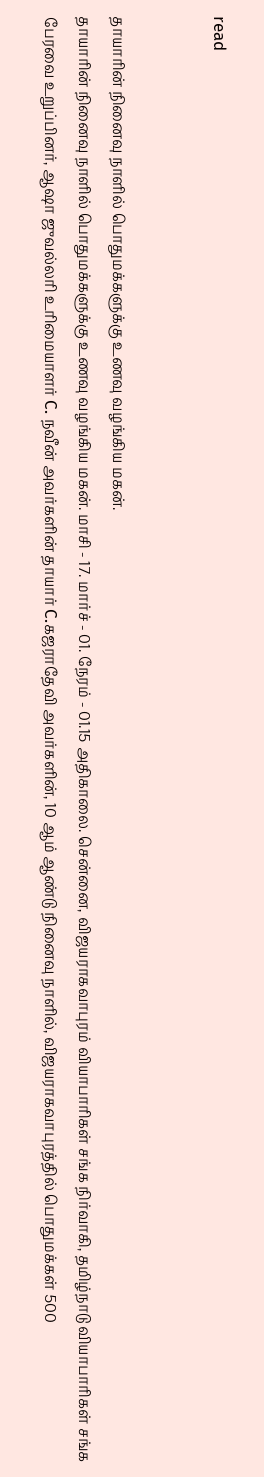read


தாயாரின் நினைவு நாளில் பொதுமக்களுக்கு உணவு வழங்கிய மகன்.
தாயாரின் நினைவு நாளில் பொதுமக்களுக்கு உணவு வழங்கிய மகன். மாசி - 17. மார்ச் - 01. நேரம் - 01.15 அதிகாலை. சென்னை, விஜயராகவாபுரம் வியாபாரிகள் சங்க நிர்வாகி, தமிழ்நாடு வியாபாரிகள் சங்க பேரவை உறுப்பினர், ஆஷா ஜுவல்லரி உரிமையாளர் C. நவீன் அவர்களின் தாயார் C.கஜராதேவி அவர்களின், 10 ஆம் ஆண்டு நினைவு நாளில், விஜயராகவாபுரத்தில் பொதுமக்கள் 500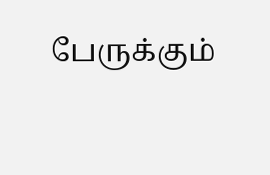பேருக்கும்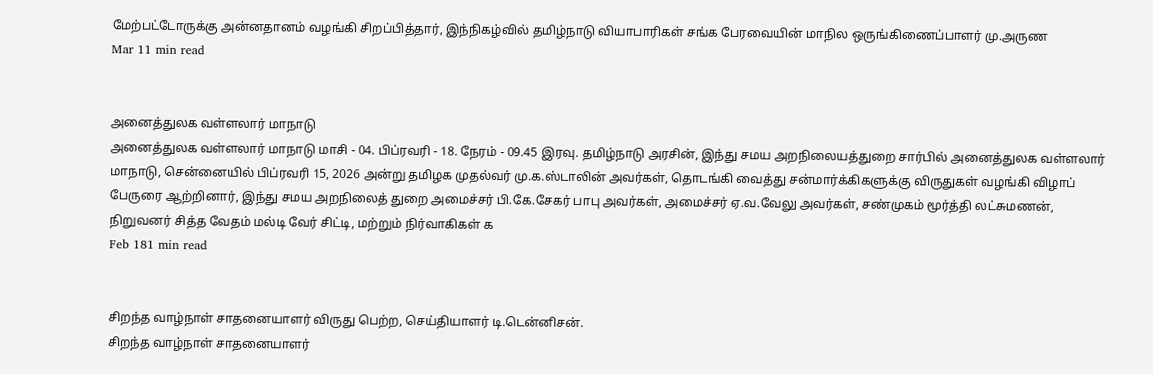மேற்பட்டோருக்கு அன்னதானம் வழங்கி சிறப்பித்தார், இந்நிகழ்வில் தமிழ்நாடு வியாபாரிகள் சங்க பேரவையின் மாநில ஒருங்கிணைப்பாளர் மு.அருண
Mar 11 min read


அனைத்துலக வள்ளலார் மாநாடு
அனைத்துலக வள்ளலார் மாநாடு மாசி - 04. பிப்ரவரி - 18. நேரம் - 09.45 இரவு. தமிழ்நாடு அரசின், இந்து சமய அறநிலையத்துறை சார்பில் அனைத்துலக வள்ளலார் மாநாடு, சென்னையில் பிப்ரவரி 15, 2026 அன்று தமிழக முதல்வர் மு.க.ஸ்டாலின் அவர்கள், தொடங்கி வைத்து சன்மார்க்கிகளுக்கு விருதுகள் வழங்கி விழாப் பேருரை ஆற்றினார், இந்து சமய அறநிலைத் துறை அமைச்சர் பி.கே.சேகர் பாபு அவர்கள், அமைச்சர் ஏ.வ.வேலு அவர்கள், சண்முகம் மூர்த்தி லட்சுமணன், நிறுவனர் சித்த வேதம் மல்டி வேர் சிட்டி, மற்றும் நிர்வாகிகள் க
Feb 181 min read


சிறந்த வாழ்நாள் சாதனையாளர் விருது பெற்ற, செய்தியாளர் டி.டென்னிசன்.
சிறந்த வாழ்நாள் சாதனையாளர்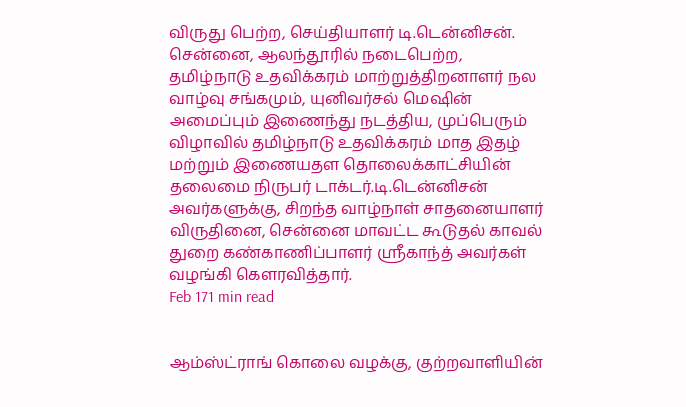விருது பெற்ற, செய்தியாளர் டி.டென்னிசன். சென்னை, ஆலந்தூரில் நடைபெற்ற, தமிழ்நாடு உதவிக்கரம் மாற்றுத்திறனாளர் நல வாழ்வு சங்கமும், யுனிவர்சல் மெஷின் அமைப்பும் இணைந்து நடத்திய, முப்பெரும் விழாவில் தமிழ்நாடு உதவிக்கரம் மாத இதழ் மற்றும் இணையதள தொலைக்காட்சியின் தலைமை நிருபர் டாக்டர்.டி.டென்னிசன் அவர்களுக்கு, சிறந்த வாழ்நாள் சாதனையாளர் விருதினை, சென்னை மாவட்ட கூடுதல் காவல் துறை கண்காணிப்பாளர் ஸ்ரீகாந்த் அவர்கள் வழங்கி கௌரவித்தார்.
Feb 171 min read


ஆம்ஸ்ட்ராங் கொலை வழக்கு, குற்றவாளியின்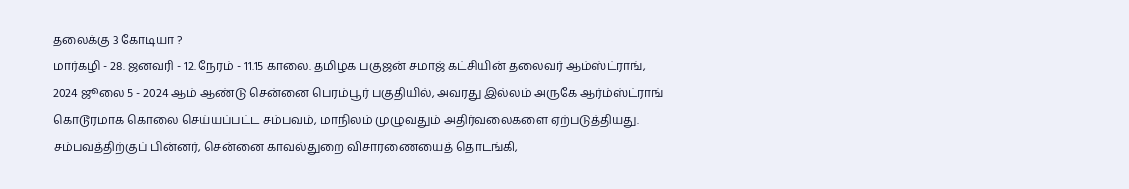தலைக்கு 3 கோடியா ?
மார்கழி - 28. ஜனவரி - 12. நேரம் - 11.15 காலை. தமிழக பகுஜன் சமாஜ் கட்சியின் தலைவர் ஆம்ஸ்ட்ராங், 2024 ஜூலை 5 - 2024 ஆம் ஆண்டு சென்னை பெரம்பூர் பகுதியில், அவரது இல்லம் அருகே ஆர்ம்ஸ்ட்ராங் கொடூரமாக கொலை செய்யப்பட்ட சம்பவம், மாநிலம் முழுவதும் அதிர்வலைகளை ஏற்படுத்தியது. சம்பவத்திற்குப் பின்னர், சென்னை காவல்துறை விசாரணையைத் தொடங்கி,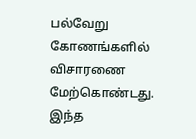பல்வேறு கோணங்களில் விசாரணை மேற்கொண்டது. இந்த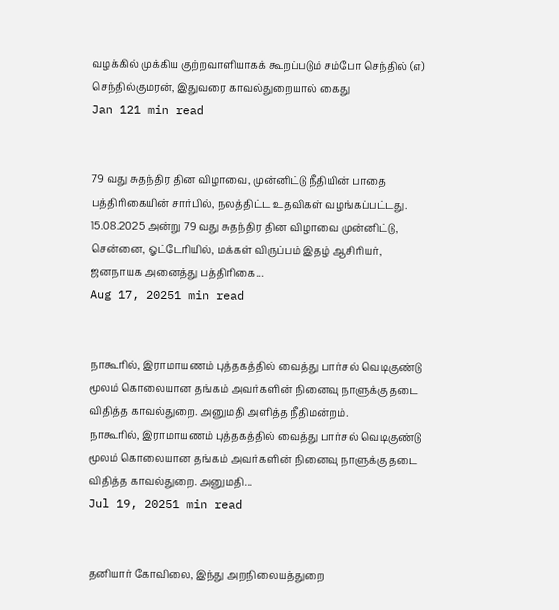வழக்கில் முக்கிய குற்றவாளியாகக் கூறப்படும் சம்போ செந்தில் (எ) செந்தில்குமரன், இதுவரை காவல்துறையால் கைது
Jan 121 min read


79 வது சுதந்திர தின விழாவை, முன்னிட்டு நீதியின் பாதை பத்திரிகையின் சார்பில், நலத்திட்ட உதவிகள் வழங்கப்பட்டது.
15.08.2025 அன்று 79 வது சுதந்திர தின விழாவை முன்னிட்டு, சென்னை, ஓட்டேரியில், மக்கள் விருப்பம் இதழ் ஆசிரியர், ஜனநாயக அனைத்து பத்திரிகை...
Aug 17, 20251 min read


நாகூரில், இராமாயணம் புத்தகத்தில் வைத்து பார்சல் வெடிகுண்டு மூலம் கொலையான தங்கம் அவர்களின் நினைவு நாளுக்கு தடை விதித்த காவல்துறை. அனுமதி அளித்த நீதிமன்றம்.
நாகூரில், இராமாயணம் புத்தகத்தில் வைத்து பார்சல் வெடிகுண்டு மூலம் கொலையான தங்கம் அவர்களின் நினைவு நாளுக்கு தடை விதித்த காவல்துறை. அனுமதி...
Jul 19, 20251 min read


தனியார் கோவிலை, இந்து அறநிலையத்துறை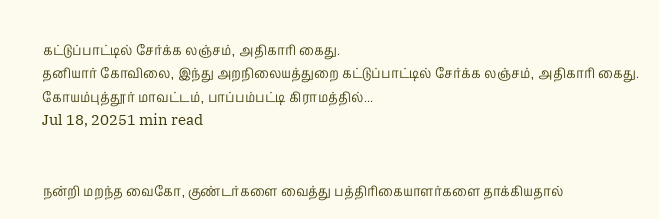கட்டுப்பாட்டில் சேர்க்க லஞ்சம், அதிகாரி கைது.
தனியார் கோவிலை, இந்து அறநிலையத்துறை கட்டுப்பாட்டில் சேர்க்க லஞ்சம், அதிகாரி கைது. கோயம்புத்தூர் மாவட்டம், பாப்பம்பட்டி கிராமத்தில்...
Jul 18, 20251 min read


நன்றி மறந்த வைகோ, குண்டர்களை வைத்து பத்திரிகையாளர்களை தாக்கியதால்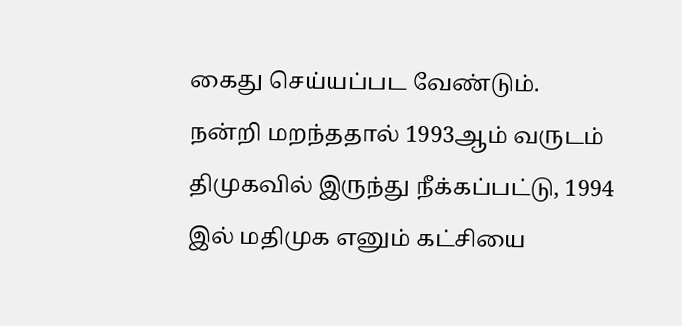கைது செய்யப்பட வேண்டும்.
நன்றி மறந்ததால் 1993ஆம் வருடம் திமுகவில் இருந்து நீக்கப்பட்டு, 1994 இல் மதிமுக எனும் கட்சியை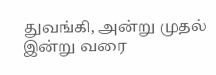துவங்கி, அன்று முதல் இன்று வரை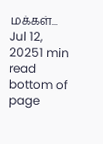மக்கள்...
Jul 12, 20251 min read
bottom of page